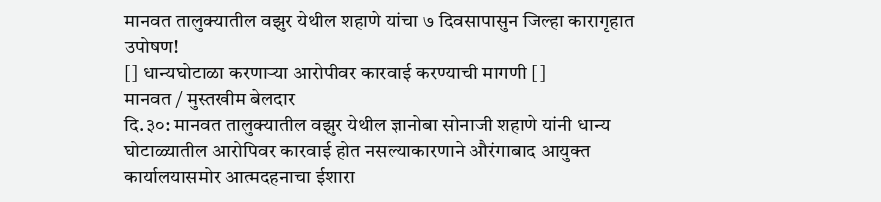मानवत तालुक्यातील वझुर येथील शहाणे यांचा ७ दिवसापासुन जिल्हा कारागृहात उपोषण!
[] धान्यघोटाळा करणाऱ्या आरोपीवर कारवाई करण्याची मागणी []
मानवत / मुस्तखीम बेलदार
दि.३०: मानवत तालुक्यातील वझुर येथील ज्ञानोबा सोनाजी शहाणे यांनी धान्य घोटाळ्यातील आरोपिवर कारवाई होत नसल्याकारणाने औरंगाबाद आयुक्त कार्यालयासमोर आत्मदहनाचा ईशारा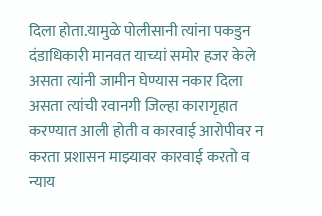दिला होता.यामुळे पोलीसानी त्यांना पकडुन दंडाधिकारी मानवत याच्यां समोर हजर केले असता त्यांनी जामीन घेण्यास नकार दिला असता त्यांची रवानगी जिल्हा कारागृहात करण्यात आली होती व कारवाई आरोपीवर न करता प्रशासन माझ्यावर कारवाई करतो व न्याय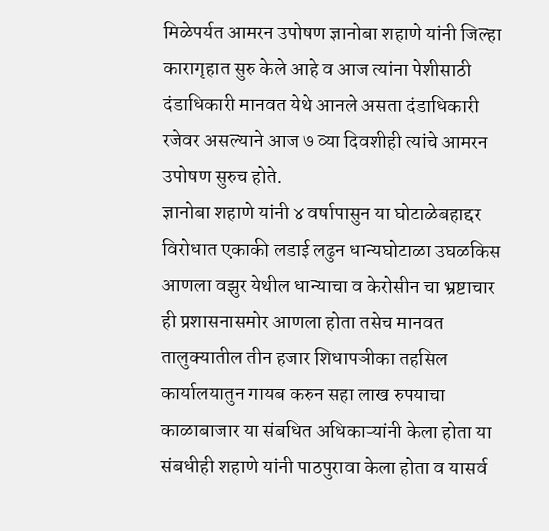मिळेपर्यत आमरन उपोषण ज्ञानोबा शहाणे यांनी जिल्हा कारागृहात सुरु केले आहे व आज त्यांना पेशीसाठी दंडाधिकारी मानवत येथे आनले असता दंडाधिकारी रजेवर असल्याने आज ७ व्या दिवशीही त्यांचे आमरन उपोषण सुरुच होते.
ज्ञानोबा शहाणे यांनी ४ वर्षापासुन या घोटाळेबहाद्दर विरोधात एकाकी लडाई लढुन धान्यघोटाळा उघळकिस आणला वझुर येथील धान्याचा व केरोसीन चा भ्रष्टाचार ही प्रशासनासमोर आणला होता तसेच मानवत तालुक्यातील तीन हजार शिधापञीका तहसिल कार्यालयातुन गायब करुन सहा लाख रुपयाचा काळाबाजार या संबधित अधिकाऱ्यांनी केला होता या संबधीही शहाणे यांनी पाठपुरावा केला होता व यासर्व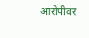आरोपीवर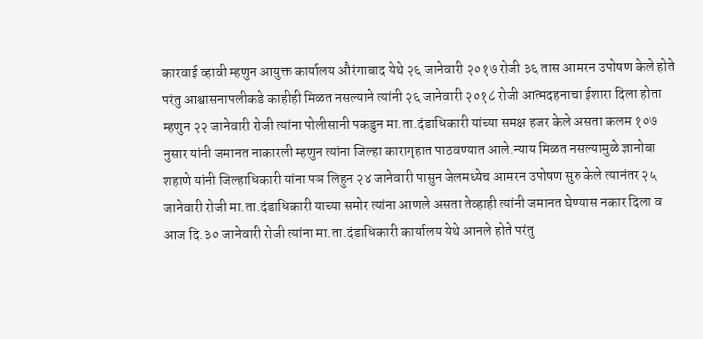कारवाई व्हावी म्हणुन आयुक्त कार्यालय औरंगाबाद येथे २६ जानेवारी २०१७ रोजी ३६ तास आमरन उपोषण केले होते परंतु आश्वासनापलीकडे काहीही मिळत नसल्याने त्यांनी २६ जानेवारी २०१८ रोजी आत्मदहनाचा ईशारा दिला होता म्हणुन २२ जानेवारी रोजी त्यांना पोलीसानी पकडुन मा.ता.दंडाधिकारी यांच्या समक्ष हजर केले असता कलम १०७ नुसार यांनी जमानत नाकारली म्हणुन त्यांना जिल्हा कारागृहात पाठवण्यात आले.न्याय मिळत नसल्यामुळे ज्ञानोबा शहाणे यांनी जिल्हाधिकारी यांना पञ लिहुन २४ जानेवारी पासुन जेलमध्येच आमरन उपोषण सुरु केले त्यानंतर २५ जानेवारी रोजी मा.ता.दंडाधिकारी याच्या समोर त्यांना आणले असता तेव्हाही त्यांनी जमानत घेण्यास नकार दिला व आज दि.३० जानेवारी रोजी त्यांना मा.ता.दंडाधिकारी कार्यालय येथे आनले होते परंतु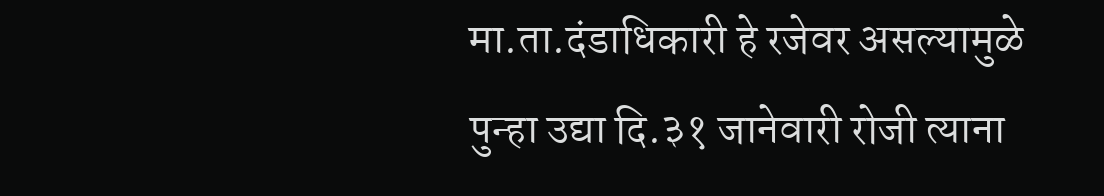मा.ता.दंडाधिकारी हे रजेवर असल्यामुळे पुन्हा उद्या दि.३१ जानेवारी रोजी त्याना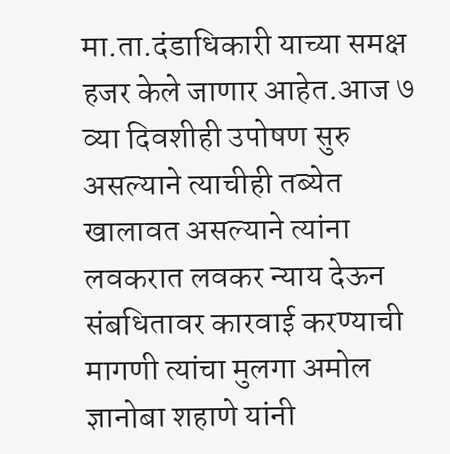मा.ता.दंडाधिकारी याच्या समक्ष हजर केले जाणार आहेत.आज ७ व्या दिवशीही उपोषण सुरु असल्याने त्याचीही तब्येत खालावत असल्याने त्यांना लवकरात लवकर न्याय देऊन संबधितावर कारवाई करण्याची मागणी त्यांचा मुलगा अमोल ज्ञानोबा शहाणे यांनी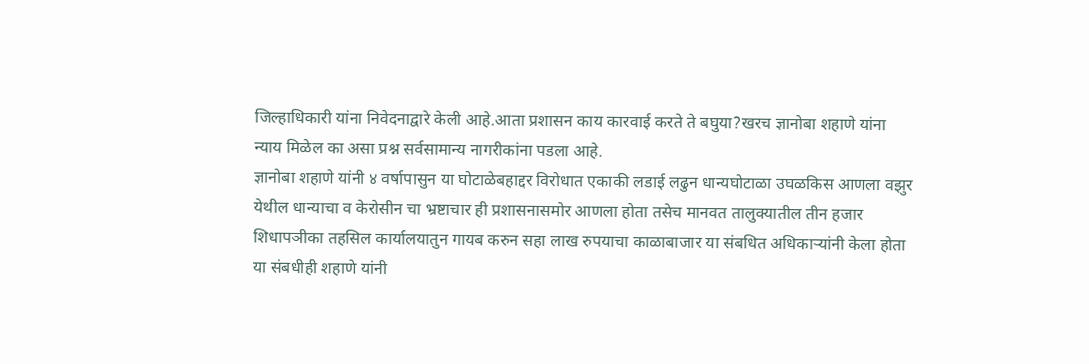जिल्हाधिकारी यांना निवेदनाद्वारे केली आहे.आता प्रशासन काय कारवाई करते ते बघुया?खरच ज्ञानोबा शहाणे यांना न्याय मिळेल का असा प्रश्न सर्वसामान्य नागरीकांना पडला आहे.
ज्ञानोबा शहाणे यांनी ४ वर्षापासुन या घोटाळेबहाद्दर विरोधात एकाकी लडाई लढुन धान्यघोटाळा उघळकिस आणला वझुर येथील धान्याचा व केरोसीन चा भ्रष्टाचार ही प्रशासनासमोर आणला होता तसेच मानवत तालुक्यातील तीन हजार शिधापञीका तहसिल कार्यालयातुन गायब करुन सहा लाख रुपयाचा काळाबाजार या संबधित अधिकाऱ्यांनी केला होता या संबधीही शहाणे यांनी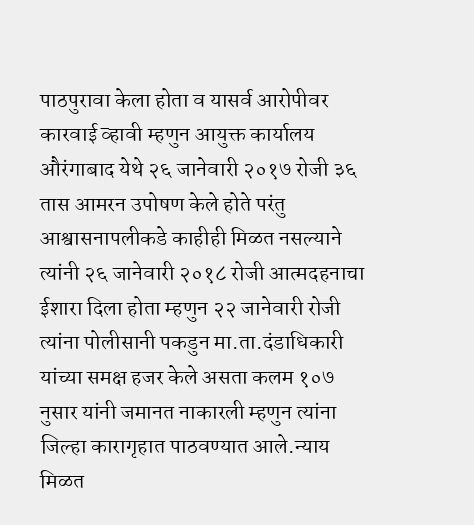पाठपुरावा केला होता व यासर्व आरोपीवर कारवाई व्हावी म्हणुन आयुक्त कार्यालय औरंगाबाद येथे २६ जानेवारी २०१७ रोजी ३६ तास आमरन उपोषण केले होते परंतु आश्वासनापलीकडे काहीही मिळत नसल्याने त्यांनी २६ जानेवारी २०१८ रोजी आत्मदहनाचा ईशारा दिला होता म्हणुन २२ जानेवारी रोजी त्यांना पोलीसानी पकडुन मा.ता.दंडाधिकारी यांच्या समक्ष हजर केले असता कलम १०७ नुसार यांनी जमानत नाकारली म्हणुन त्यांना जिल्हा कारागृहात पाठवण्यात आले.न्याय मिळत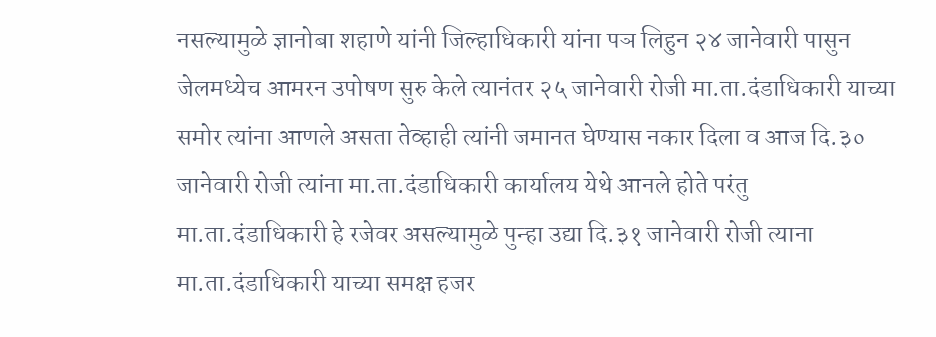नसल्यामुळे ज्ञानोबा शहाणे यांनी जिल्हाधिकारी यांना पञ लिहुन २४ जानेवारी पासुन जेलमध्येच आमरन उपोषण सुरु केले त्यानंतर २५ जानेवारी रोजी मा.ता.दंडाधिकारी याच्या समोर त्यांना आणले असता तेव्हाही त्यांनी जमानत घेण्यास नकार दिला व आज दि.३० जानेवारी रोजी त्यांना मा.ता.दंडाधिकारी कार्यालय येथे आनले होते परंतु मा.ता.दंडाधिकारी हे रजेवर असल्यामुळे पुन्हा उद्या दि.३१ जानेवारी रोजी त्याना मा.ता.दंडाधिकारी याच्या समक्ष हजर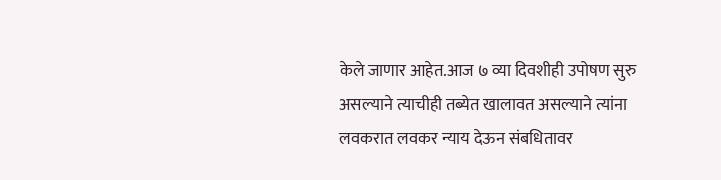केले जाणार आहेत.आज ७ व्या दिवशीही उपोषण सुरु असल्याने त्याचीही तब्येत खालावत असल्याने त्यांना लवकरात लवकर न्याय देऊन संबधितावर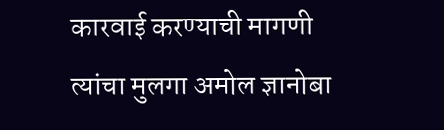कारवाई करण्याची मागणी त्यांचा मुलगा अमोल ज्ञानोबा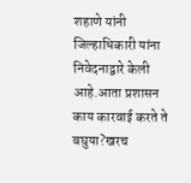शहाणे यांनी जिल्हाधिकारी यांना निवेदनाद्वारे केली आहे.आता प्रशासन काय कारवाई करते ते बघुया?खरच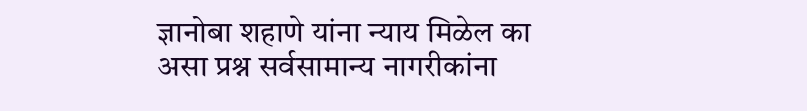ज्ञानोबा शहाणे यांना न्याय मिळेल का असा प्रश्न सर्वसामान्य नागरीकांना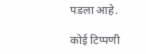पडला आहे.

कोई टिप्पणी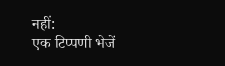नहीं:
एक टिप्पणी भेजें